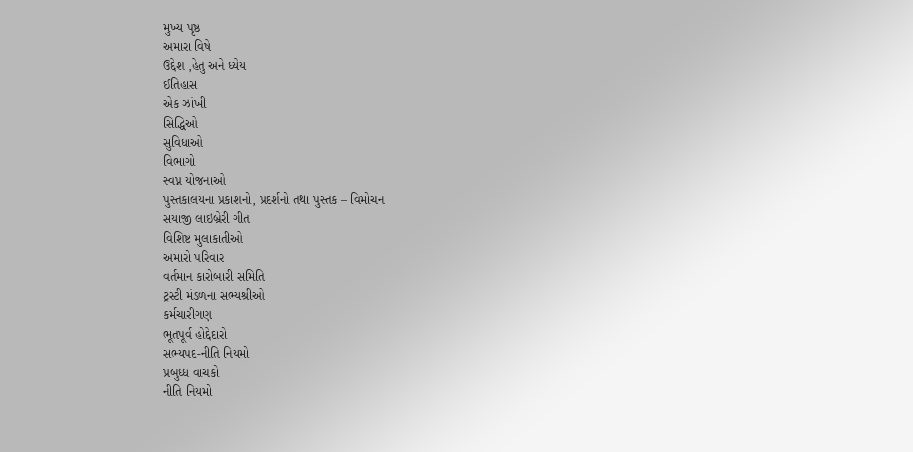મુખ્ય પૃષ્ઠ
અમારા વિષે
ઉદ્દેશ ,હેતુ અને ધ્યેય
ઈતિહાસ
એક ઝાંખી
સિદ્ધિઓ
સુવિધાઓ
વિભાગો
સ્વપ્ન યોજનાઓ
પુસ્તકાલયના પ્રકાશનો, પ્રદર્શનો તથા પુસ્તક – વિમોચન
સયાજી લાઇબ્રેરી ગીત
વિશિષ્ટ મુલાકાતીઓ
અમારો પરિવાર
વર્તમાન કારોબારી સમિતિ
ટ્રસ્ટી મંડળના સભ્યશ્રીઓ
કર્મચારીગણ
ભૂતપૂર્વ હોદ્દેદારો
સભ્યપદ-નીતિ નિયમો
પ્રબુધ્ધ વાચકો
નીતિ નિયમો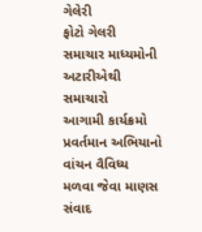ગેલેરી
ફોટો ગેલરી
સમાચાર માધ્યમોની અટારીએથી
સમાચારો
આગામી કાર્યક્રમો
પ્રવર્તમાન અભિયાનો
વાંચન વૈવિધ્ય
મળવા જેવા માણસ
સંવાદ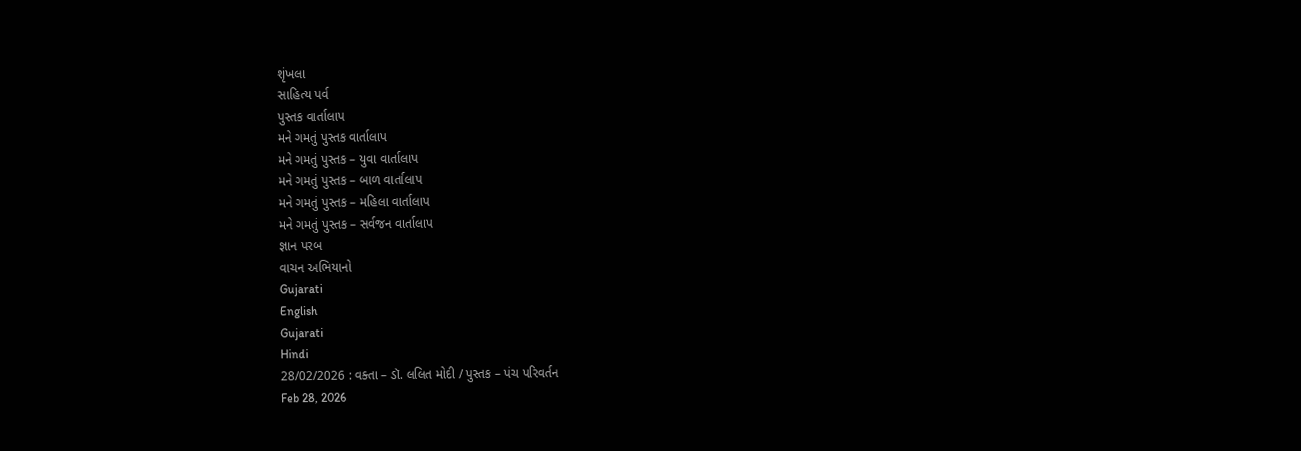શૃંખલા
સાહિત્ય પર્વ
પુસ્તક વાર્તાલાપ
મને ગમતું પુસ્તક વાર્તાલાપ
મને ગમતું પુસ્તક – યુવા વાર્તાલાપ
મને ગમતું પુસ્તક – બાળ વાર્તાલાપ
મને ગમતું પુસ્તક – મહિલા વાર્તાલાપ
મને ગમતું પુસ્તક – સર્વજન વાર્તાલાપ
જ્ઞાન પરબ
વાચન અભિયાનો
Gujarati
English
Gujarati
Hindi
28/02/2026 : વક્તા – ડૉ. લલિત મોદી / પુસ્તક – પંચ પરિવર્તન
Feb 28, 2026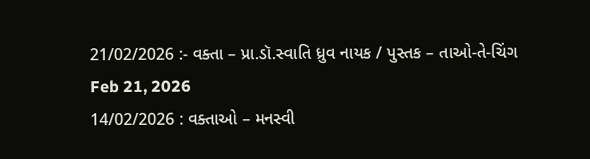21/02/2026 :- વક્તા – પ્રા.ડૉ.સ્વાતિ ધ્રુવ નાયક / પુસ્તક – તાઓ-તે-ચિંગ
Feb 21, 2026
14/02/2026 : વક્તાઓ – મનસ્વી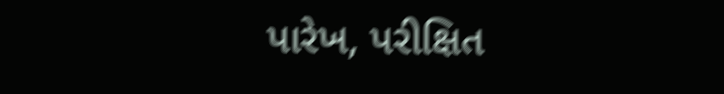પારેખ, પરીક્ષિત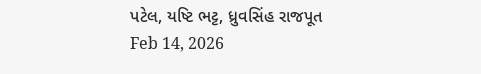પટેલ, યષ્ટિ ભટ્ટ, ધ્રુવસિંહ રાજપૂત
Feb 14, 2026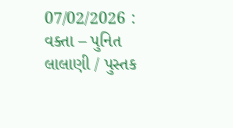07/02/2026 : વક્તા – પુનિત લાલાણી / પુસ્તક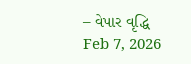– વેપાર વૃદ્ધિ
Feb 7, 2026